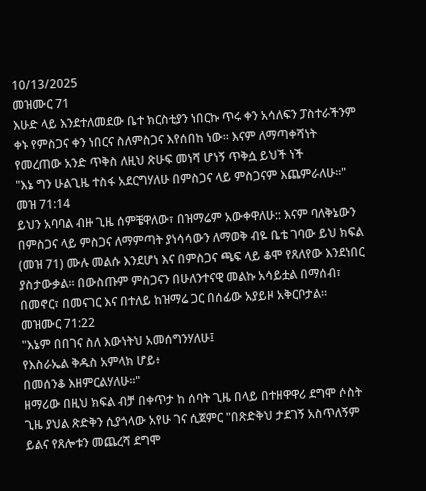10/13/2025
መዝሙር 71
እሁድ ላይ እንደተለመደው ቤተ ክርስቲያን ነበርኩ ጥሩ ቀን አሳለፍን ፓስተራችንም ቀኑ የምስጋና ቀን ነበርና ስለምስጋና እየሰበከ ነው። እናም ለማጣቀሻነት የመረጠው አንድ ጥቅስ ለዚህ ጽሁፍ መነሻ ሆነኝ ጥቅሷ ይህች ነች
"እኔ ግን ሁልጊዜ ተስፋ አደርግሃለሁ በምስጋና ላይ ምስጋናም እጨምራለሁ።" መዝ 71:14
ይህን አባባል ብዙ ጊዜ ሰምቼዋለው፣ በዝማሬም አውቀዋለሁ:: እናም ባለቅኔውን በምስጋና ላይ ምስጋና ለማምጣት ያነሳሳውን ለማወቅ ብዬ ቤቴ ገባው ይህ ክፍል (መዝ 71) ሙሉ መልሱ እንደሆነ እና በምስጋና ጫፍ ላይ ቆሞ የጸለየው እንደነበር ያስታውቃል። በውስጡም ምስጋናን በሁለንተናዊ መልኩ አሳይቷል በማሰብ፣ በመኖር፣ በመናገር እና በተለይ ከዝማሬ ጋር በሰፊው አያይዞ አቅርቦታል።
መዝሙር 71:22
"እኔም በበገና ስለ እውነትህ አመሰግንሃለሁ፤
የእስራኤል ቅዱስ አምላክ ሆይ፥
በመሰንቆ እዘምርልሃለሁ።"
ዘማሪው በዚህ ክፍል ብቻ በቀጥታ ከ ሰባት ጊዜ በላይ በተዘዋዋሪ ደግሞ ሶስት ጊዜ ያህል ጽድቅን ሲያጎላው አየሁ ገና ሲጀምር "በጽድቅህ ታደገኝ አስጥለኝም ይልና የጸሎቱን መጨረሻ ደግሞ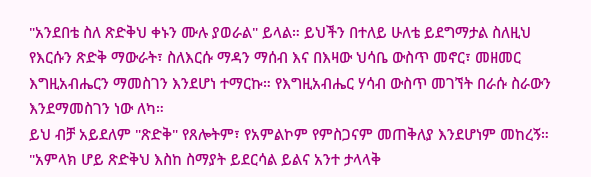"አንደበቴ ስለ ጽድቅህ ቀኑን ሙሉ ያወራል" ይላል። ይህችን በተለይ ሁለቴ ይደግማታል ስለዚህ የእርሱን ጽድቅ ማውራት፣ ስለእርሱ ማዳን ማሰብ እና በእዛው ህሳቤ ውስጥ መኖር፣ መዘመር እግዚአብሔርን ማመስገን እንደሆነ ተማርኩ። የእግዚአብሔር ሃሳብ ውስጥ መገኘት በራሱ ስራውን እንደማመስገን ነው ለካ።
ይህ ብቻ አይደለም "ጽድቅ" የጸሎትም፣ የአምልኮም የምስጋናም መጠቅለያ እንደሆነም መከረኝ። "አምላክ ሆይ ጽድቅህ እስከ ስማያት ይደርሳል ይልና አንተ ታላላቅ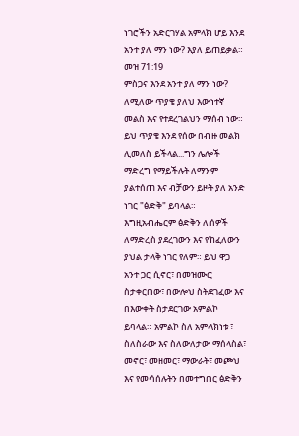ነገሮችን አድርገሃል አምላክ ሆይ እንደ አንተ ያለ ማን ነው? እያለ ይጠይቃል። መዝ 71:19
ምስጋና እንደ አንተ ያለ ማን ነው? ለሚለው ጥያቄ ያለህ እውነተኛ መልስ እና የተደረገልህን ማሰብ ነው። ይህ ጥያቄ እንደ የሰው በብዙ መልክ ሊመለስ ይችላል...ግን ሌሎች ማድረግ የማይችሉት ለማንም ያልተሰጠ እና ብቻውን ይዞት ያለ አንድ ነገር "ፅድቅ" ይባላል።
እግዚአብሔርም ፅድቅን ለሰዎች ለማድረስ ያደረገውን እና የከፈለውን ያህል ታላቅ ነገር የለም። ይህ ዋጋ አንተ ጋር ሲኖር፣ በመዝሙር ስታቀርበው፣ በውሎህ ስትደገፈው እና በእውቀት ስታደርገው አምልኮ ይባላል። አምልኮ ስለ አምላክነቱ ፣ ስለስራው እና ስለውለታው ማሰላስል፣ መኖር፣ መዘመር፣ ማውራት፣ መጮህ እና የመሳሰሉትን በመተግበር ፅድቅን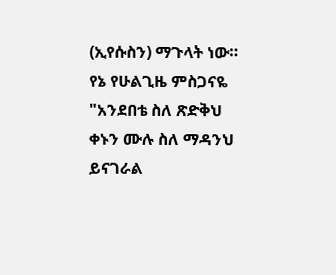(ኢየሱስን) ማጉላት ነው።
የኔ የሁልጊዜ ምስጋናዬ
"አንደበቴ ስለ ጽድቅህ ቀኑን ሙሉ ስለ ማዳንህ ይናገራል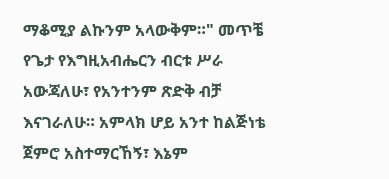ማቆሚያ ልኩንም አላውቅም።" መጥቼ የጌታ የእግዚአብሔርን ብርቱ ሥራ አውጃለሁ፣ የአንተንም ጽድቅ ብቻ እናገራለሁ። አምላክ ሆይ አንተ ከልጅነቴ ጀምሮ አስተማርኸኝ፣ እኔም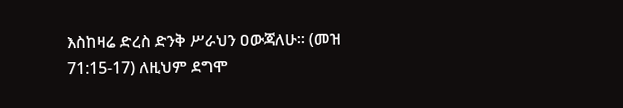እስከዛሬ ድረስ ድንቅ ሥራህን ዐውጃለሁ። (መዝ 71:15-17) ለዚህም ደግሞ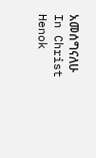አመሰግናለሁ
In Christ
Henok